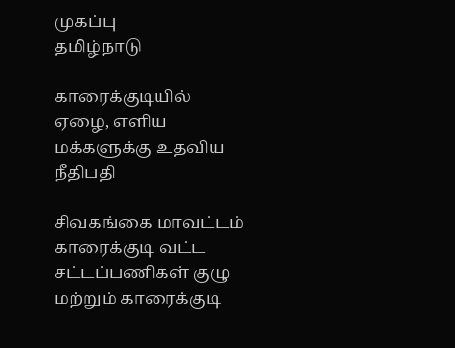முகப்பு
தமிழ்நாடு

காரைக்குடியில் ஏழை, எளிய மக்களுக்கு உதவிய நீதிபதி

சிவகங்கை மாவட்டம் காரைக்குடி வட்ட சட்டப்பணிகள் குழு மற்றும் காரைக்குடி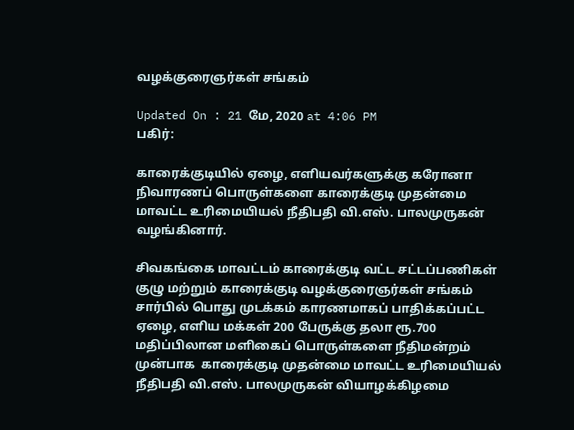வழக்குரைஞர்கள் சங்கம்

Updated On : 21 மே, 2020 at 4:06 PM
பகிர்:

காரைக்குடியில் ஏழை, எளியவர்களுக்கு கரோனா நிவாரணப் பொருள்களை காரைக்குடி முதன்மை மாவட்ட உரிமையியல் நீதிபதி வி.எஸ். பாலமுருகன் வழங்கினார்.

சிவகங்கை மாவட்டம் காரைக்குடி வட்ட சட்டப்பணிகள் குழு மற்றும் காரைக்குடி வழக்குரைஞர்கள் சங்கம் சார்பில் பொது முடக்கம் காரணமாகப் பாதிக்கப்பட்ட ஏழை, எளிய மக்கள் 200 பேருக்கு தலா ரூ.700 மதிப்பிலான மளிகைப் பொருள்களை நீதிமன்றம் முன்பாக  காரைக்குடி முதன்மை மாவட்ட உரிமையியல் நீதிபதி வி.எஸ். பாலமுருகன் வியாழக்கிழமை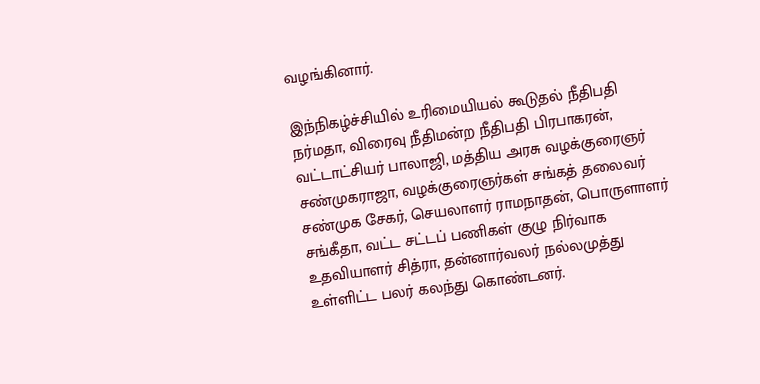வழங்கினார்.

இந்நிகழ்ச்சியில் உரிமையியல் கூடுதல் நீதிபதி நர்மதா, விரைவு நீதிமன்ற நீதிபதி பிரபாகரன், வட்டாட்சியர் பாலாஜி, மத்திய அரசு வழக்குரைஞர் சண்முகராஜா, வழக்குரைஞர்கள் சங்கத் தலைவர் சண்முக சேகர், செயலாளர் ராமநாதன், பொருளாளர் சங்கீதா, வட்ட சட்டப் பணிகள் குழு நிர்வாக உதவியாளர் சித்ரா, தன்னார்வலர் நல்லமுத்து உள்ளிட்ட பலர் கலந்து கொண்டனர்.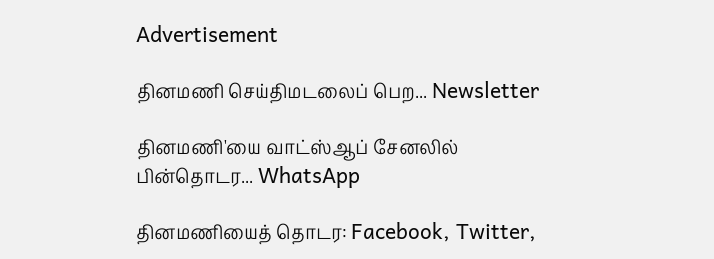Advertisement

தினமணி செய்திமடலைப் பெற... Newsletter

தினமணி'யை வாட்ஸ்ஆப் சேனலில் பின்தொடர... WhatsApp

தினமணியைத் தொடர: Facebook, Twitter,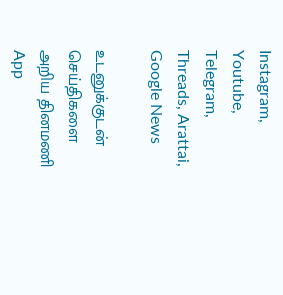Instagram, Youtube, Telegram, Threads, Arattai, Google News

உடனுக்குடன் செய்திகளை அறிய தினமணி App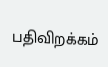பதிவிறக்கம்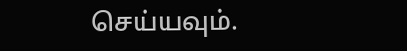செய்யவும்.